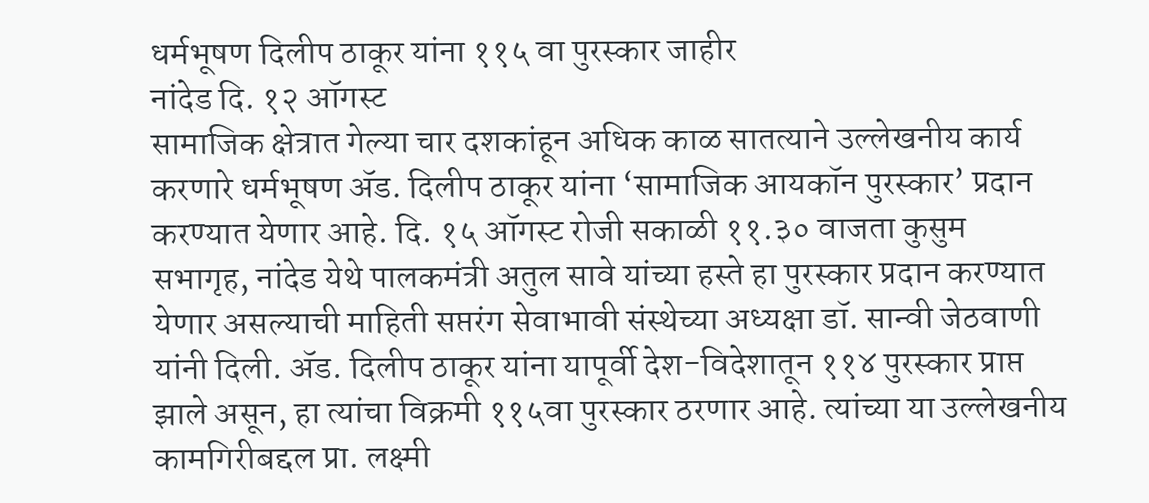धर्मभूषण दिलीप ठाकूर यांना ११५ वा पुरस्कार जाहीर
नांदेड दि. १२ ऑगस्ट
सामाजिक क्षेत्रात गेल्या चार दशकांहून अधिक काळ सातत्याने उल्लेखनीय कार्य करणारे धर्मभूषण ॲड. दिलीप ठाकूर यांना ‘सामाजिक आयकॉन पुरस्कार’ प्रदान करण्यात येणार आहे. दि. १५ ऑगस्ट रोजी सकाळी ११.३० वाजता कुसुम सभागृह, नांदेड येथे पालकमंत्री अतुल सावे यांच्या हस्ते हा पुरस्कार प्रदान करण्यात येणार असल्याची माहिती सप्तरंग सेवाभावी संस्थेच्या अध्यक्षा डॉ. सान्वी जेठवाणी यांनी दिली. ॲड. दिलीप ठाकूर यांना यापूर्वी देश-विदेशातून ११४ पुरस्कार प्राप्त झाले असून, हा त्यांचा विक्रमी ११५वा पुरस्कार ठरणार आहे. त्यांच्या या उल्लेखनीय कामगिरीबद्दल प्रा. लक्ष्मी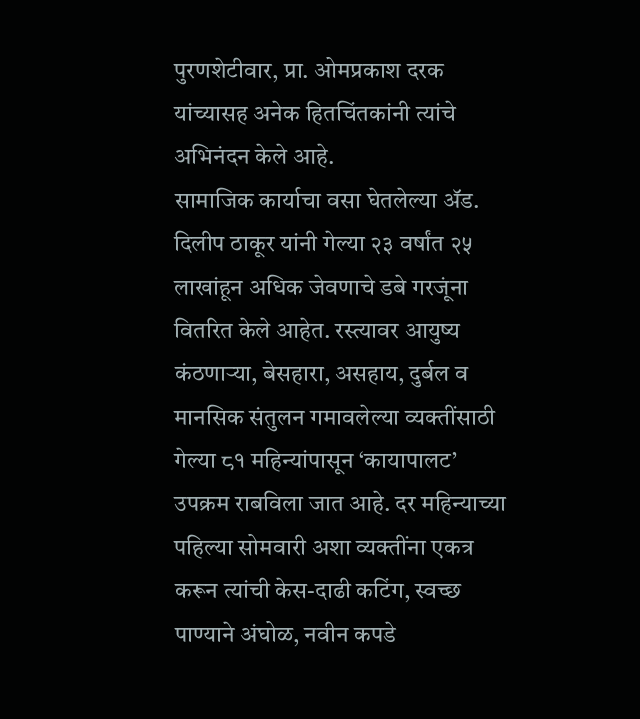पुरणशेटीवार, प्रा. ओमप्रकाश दरक यांच्यासह अनेक हितचिंतकांनी त्यांचे अभिनंदन केले आहे.
सामाजिक कार्याचा वसा घेतलेल्या ॲड. दिलीप ठाकूर यांनी गेल्या २३ वर्षांत २५ लाखांहून अधिक जेवणाचे डबे गरजूंना वितरित केले आहेत. रस्त्यावर आयुष्य कंठणाऱ्या, बेसहारा, असहाय, दुर्बल व मानसिक संतुलन गमावलेल्या व्यक्तींसाठी गेल्या ८१ महिन्यांपासून ‘कायापालट’ उपक्रम राबविला जात आहे. दर महिन्याच्या पहिल्या सोमवारी अशा व्यक्तींना एकत्र करून त्यांची केस-दाढी कटिंग, स्वच्छ पाण्याने अंघोळ, नवीन कपडे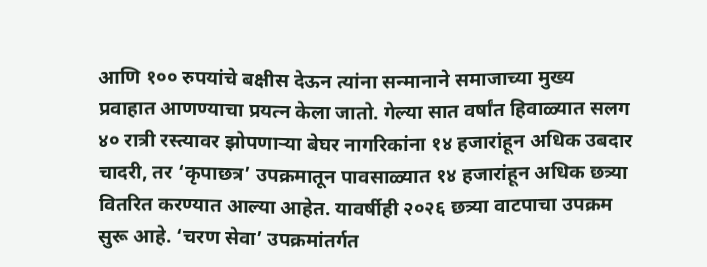आणि १०० रुपयांचे बक्षीस देऊन त्यांना सन्मानाने समाजाच्या मुख्य प्रवाहात आणण्याचा प्रयत्न केला जातो. गेल्या सात वर्षांत हिवाळ्यात सलग ४० रात्री रस्त्यावर झोपणाऱ्या बेघर नागरिकांना १४ हजारांहून अधिक उबदार चादरी, तर ‘कृपाछत्र’ उपक्रमातून पावसाळ्यात १४ हजारांहून अधिक छत्र्या वितरित करण्यात आल्या आहेत. यावर्षीही २०२६ छत्र्या वाटपाचा उपक्रम सुरू आहे. ‘चरण सेवा’ उपक्रमांतर्गत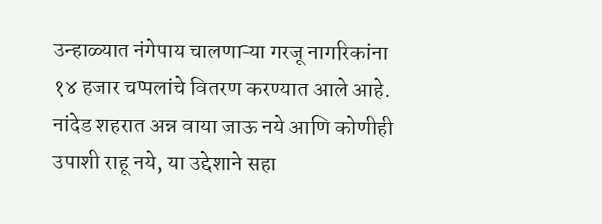उन्हाळ्यात नंगेपाय चालणाऱ्या गरजू नागरिकांना १४ हजार चप्पलांचे वितरण करण्यात आले आहे.
नांदेड शहरात अन्न वाया जाऊ नये आणि कोणीही उपाशी राहू नये, या उद्देशाने सहा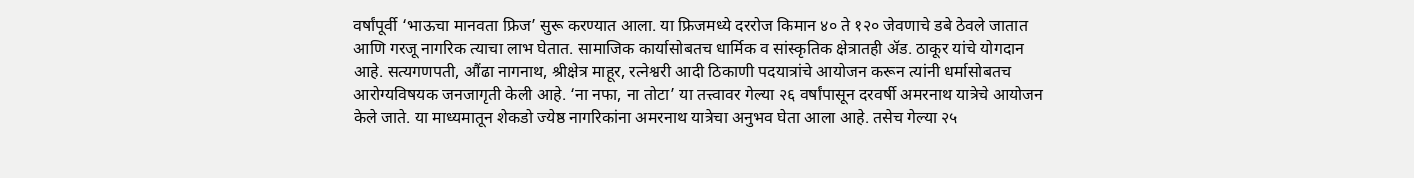वर्षांपूर्वी ‘भाऊचा मानवता फ्रिज’ सुरू करण्यात आला. या फ्रिजमध्ये दररोज किमान ४० ते १२० जेवणाचे डबे ठेवले जातात आणि गरजू नागरिक त्याचा लाभ घेतात. सामाजिक कार्यासोबतच धार्मिक व सांस्कृतिक क्षेत्रातही ॲड. ठाकूर यांचे योगदान आहे. सत्यगणपती, औंढा नागनाथ, श्रीक्षेत्र माहूर, रत्नेश्वरी आदी ठिकाणी पदयात्रांचे आयोजन करून त्यांनी धर्मासोबतच आरोग्यविषयक जनजागृती केली आहे. ‘ना नफा, ना तोटा’ या तत्त्वावर गेल्या २६ वर्षांपासून दरवर्षी अमरनाथ यात्रेचे आयोजन केले जाते. या माध्यमातून शेकडो ज्येष्ठ नागरिकांना अमरनाथ यात्रेचा अनुभव घेता आला आहे. तसेच गेल्या २५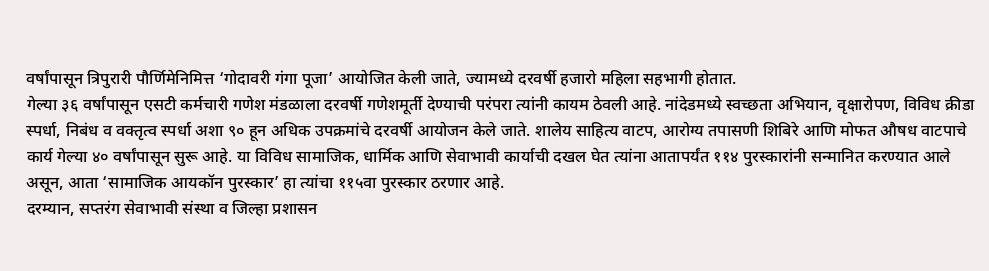वर्षांपासून त्रिपुरारी पौर्णिमेनिमित्त ‘गोदावरी गंगा पूजा’ आयोजित केली जाते, ज्यामध्ये दरवर्षी हजारो महिला सहभागी होतात.
गेल्या ३६ वर्षांपासून एसटी कर्मचारी गणेश मंडळाला दरवर्षी गणेशमूर्ती देण्याची परंपरा त्यांनी कायम ठेवली आहे. नांदेडमध्ये स्वच्छता अभियान, वृक्षारोपण, विविध क्रीडा स्पर्धा, निबंध व वक्तृत्व स्पर्धा अशा ९० हून अधिक उपक्रमांचे दरवर्षी आयोजन केले जाते. शालेय साहित्य वाटप, आरोग्य तपासणी शिबिरे आणि मोफत औषध वाटपाचे कार्य गेल्या ४० वर्षांपासून सुरू आहे. या विविध सामाजिक, धार्मिक आणि सेवाभावी कार्याची दखल घेत त्यांना आतापर्यंत ११४ पुरस्कारांनी सन्मानित करण्यात आले असून, आता ‘सामाजिक आयकॉन पुरस्कार’ हा त्यांचा ११५वा पुरस्कार ठरणार आहे.
दरम्यान, सप्तरंग सेवाभावी संस्था व जिल्हा प्रशासन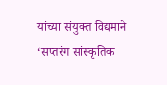यांच्या संयुक्त विद्यमाने ‘सप्तरंग सांस्कृतिक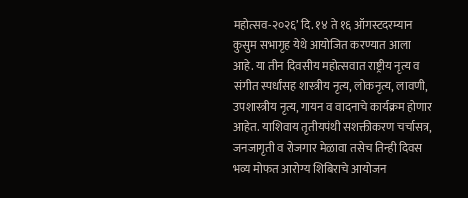महोत्सव-२०२६’ दि. १४ ते १६ ऑगस्टदरम्यान कुसुम सभागृह येथे आयोजित करण्यात आला आहे. या तीन दिवसीय महोत्सवात राष्ट्रीय नृत्य व संगीत स्पर्धांसह शास्त्रीय नृत्य, लोकनृत्य, लावणी, उपशास्त्रीय नृत्य, गायन व वादनाचे कार्यक्रम होणार आहेत. याशिवाय तृतीयपंथी सशक्तीकरण चर्चासत्र, जनजागृती व रोजगार मेळावा तसेच तिन्ही दिवस भव्य मोफत आरोग्य शिबिराचे आयोजन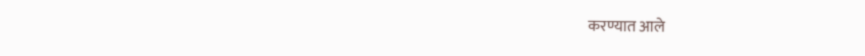करण्यात आले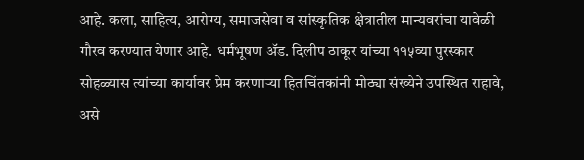आहे. कला, साहित्य, आरोग्य, समाजसेवा व सांस्कृतिक क्षेत्रातील मान्यवरांचा यावेळी गौरव करण्यात येणार आहे. धर्मभूषण ॲड. दिलीप ठाकूर यांच्या ११५व्या पुरस्कार सोहळ्यास त्यांच्या कार्यावर प्रेम करणाऱ्या हितचिंतकांनी मोठ्या संख्येने उपस्थित राहावे, असे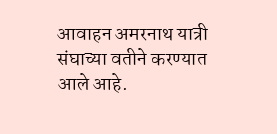आवाहन अमरनाथ यात्री संघाच्या वतीने करण्यात आले आहे.